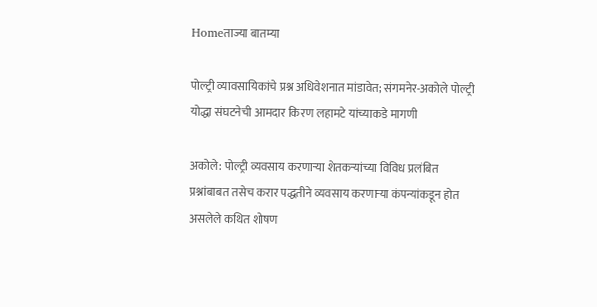Homeताज्या बातम्या

पोल्ट्री व्यावसायिकांचे प्रश्न अधिवेशनात मांडावेत; संगमनेर-अकोले पोल्ट्री योद्धा संघटनेची आमदार किरण लहामटे यांच्याकडे मागणी

अकोले: पोल्ट्री व्यवसाय करणाऱ्या शेतकऱ्यांच्या विविध प्रलंबित प्रश्नांबाबत तसेच करार पद्धतीने व्यवसाय करणाऱ्या कंपन्यांकडून होत असलेले कथित शोषण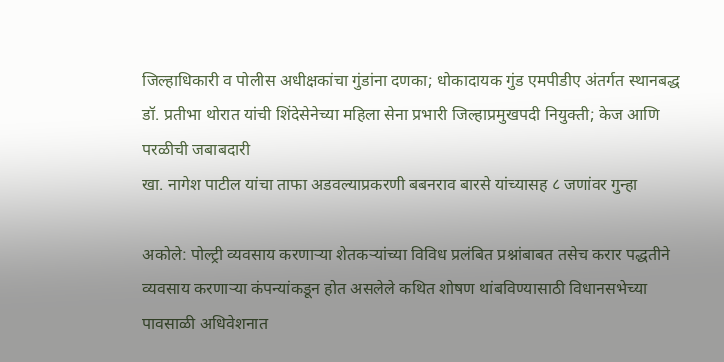जिल्हाधिकारी व पोलीस अधीक्षकांचा गुंडांना दणका; धोकादायक गुंड एमपीडीए अंतर्गत स्थानबद्ध
डॉ. प्रतीभा थोरात यांची शिंदेसेनेच्या महिला सेना प्रभारी जिल्हाप्रमुखपदी नियुक्ती; केज आणि परळीची जबाबदारी
खा. नागेश पाटील यांचा ताफा अडवल्याप्रकरणी बबनराव बारसे यांच्यासह ८ जणांवर गुन्हा

अकोले: पोल्ट्री व्यवसाय करणाऱ्या शेतकऱ्यांच्या विविध प्रलंबित प्रश्नांबाबत तसेच करार पद्धतीने व्यवसाय करणाऱ्या कंपन्यांकडून होत असलेले कथित शोषण थांबविण्यासाठी विधानसभेच्या पावसाळी अधिवेशनात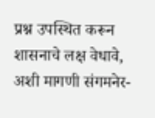प्रश्न उपस्थित करून शासनाचे लक्ष वेधावे, अशी मागणी संगमनेर-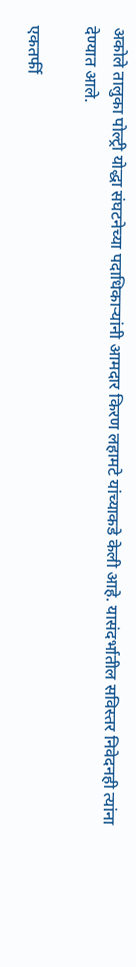अकोले तालुका पोल्ट्री योद्धा संघटनेच्या पदाधिकाऱ्यांनी आमदार किरण लहामटे यांच्याकडे केली आहे. यासंदर्भातील सविस्तर निवेदनही त्यांना देण्यात आले.

एकतर्फी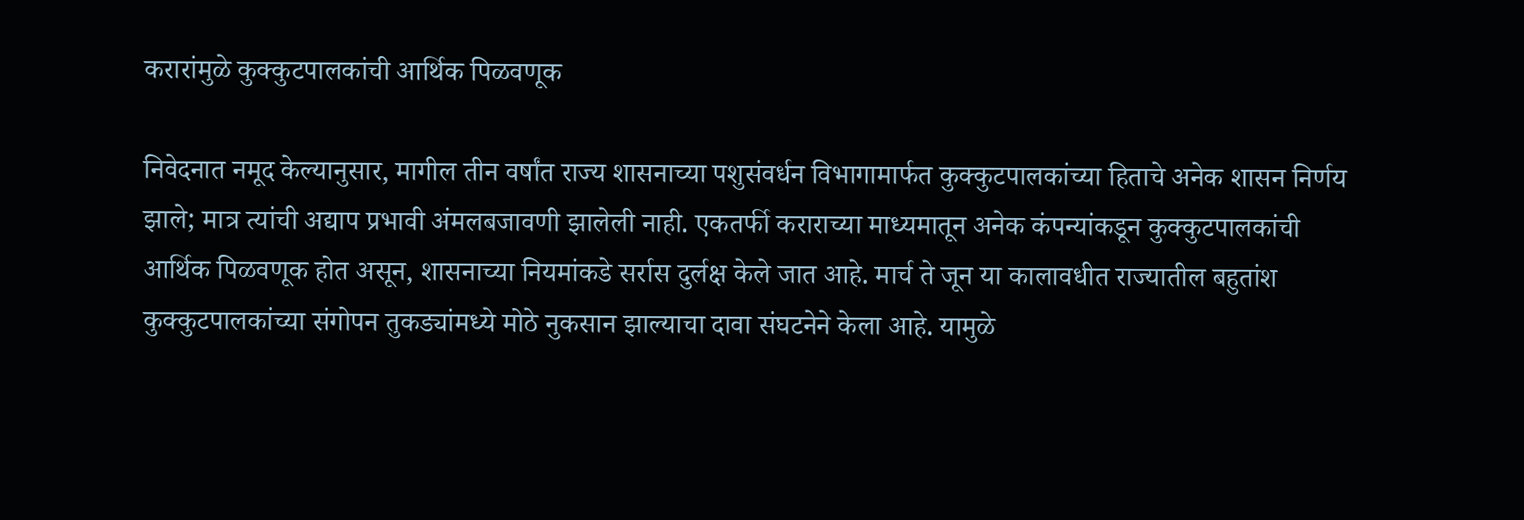करारांमुळे कुक्कुटपालकांची आर्थिक पिळवणूक

निवेदनात नमूद केल्यानुसार, मागील तीन वर्षांत राज्य शासनाच्या पशुसंवर्धन विभागामार्फत कुक्कुटपालकांच्या हिताचे अनेक शासन निर्णय झाले; मात्र त्यांची अद्याप प्रभावी अंमलबजावणी झालेली नाही. एकतर्फी कराराच्या माध्यमातून अनेक कंपन्यांकडून कुक्कुटपालकांची आर्थिक पिळवणूक होत असून, शासनाच्या नियमांकडे सर्रास दुर्लक्ष केले जात आहे. मार्च ते जून या कालावधीत राज्यातील बहुतांश कुक्कुटपालकांच्या संगोपन तुकड्यांमध्ये मोठे नुकसान झाल्याचा दावा संघटनेने केला आहे. यामुळे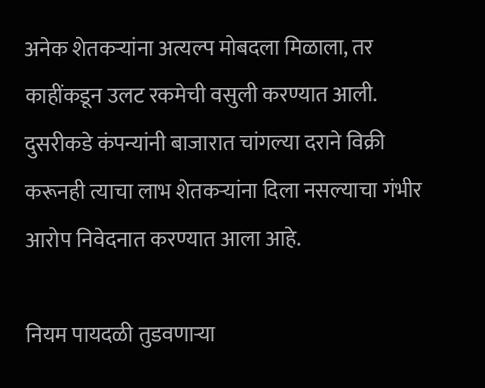अनेक शेतकऱ्यांना अत्यल्प मोबदला मिळाला, तर काहींकडून उलट रकमेची वसुली करण्यात आली. दुसरीकडे कंपन्यांनी बाजारात चांगल्या दराने विक्री करूनही त्याचा लाभ शेतकऱ्यांना दिला नसल्याचा गंभीर आरोप निवेदनात करण्यात आला आहे.

नियम पायदळी तुडवणाऱ्या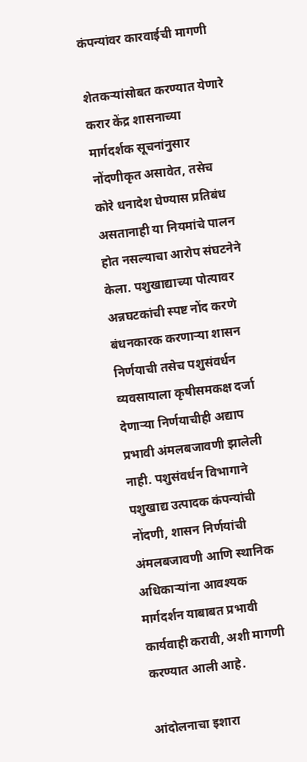कंपन्यांवर कारवाईची मागणी

शेतकऱ्यांसोबत करण्यात येणारे करार केंद्र शासनाच्या मार्गदर्शक सूचनांनुसार नोंदणीकृत असावेत, तसेच कोरे धनादेश घेण्यास प्रतिबंध असतानाही या नियमांचे पालन होत नसल्याचा आरोप संघटनेने केला. पशुखाद्याच्या पोत्यावर अन्नघटकांची स्पष्ट नोंद करणे बंधनकारक करणाऱ्या शासन निर्णयाची तसेच पशुसंवर्धन व्यवसायाला कृषीसमकक्ष दर्जा देणाऱ्या निर्णयाचीही अद्याप प्रभावी अंमलबजावणी झालेली नाही. पशुसंवर्धन विभागाने पशुखाद्य उत्पादक कंपन्यांची नोंदणी, शासन निर्णयांची अंमलबजावणी आणि स्थानिक अधिकाऱ्यांना आवश्यक मार्गदर्शन याबाबत प्रभावी कार्यवाही करावी, अशी मागणी करण्यात आली आहे.

आंदोलनाचा इशारा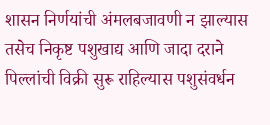शासन निर्णयांची अंमलबजावणी न झाल्यास तसेच निकृष्ट पशुखाद्य आणि जादा दराने पिल्लांची विक्री सुरू राहिल्यास पशुसंवर्धन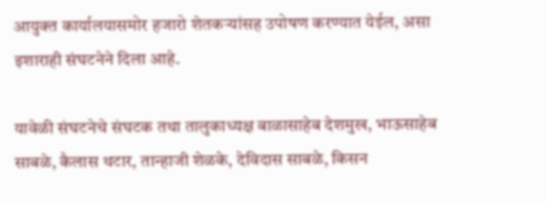आयुक्त कार्यालयासमोर हजारो शेतकऱ्यांसह उपोषण करण्यात येईल, असा इशाराही संघटनेने दिला आहे.

यावेळी संघटनेचे संघटक तथा तालुकाध्यक्ष बाळासाहेब देशमुख, भाऊसाहेब साबळे, कैलास थटार, तान्हाजी शेळके, देविदास साबळे, किसन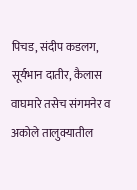पिचड, संदीप कडलग, सूर्यभान दातीर, कैलास वाघमारे तसेच संगमनेर व अकोले तालुक्यातील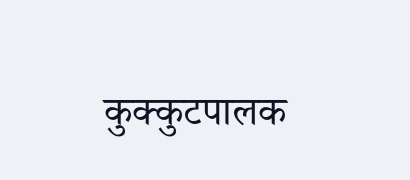कुक्कुटपालक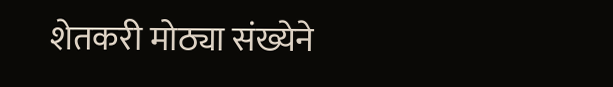शेतकरी मोठ्या संख्येने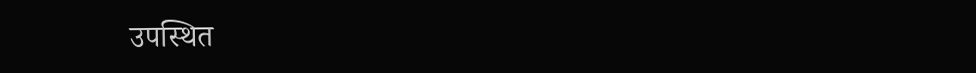उपस्थित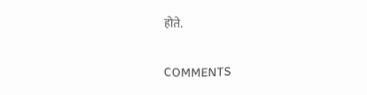होते.

COMMENTS